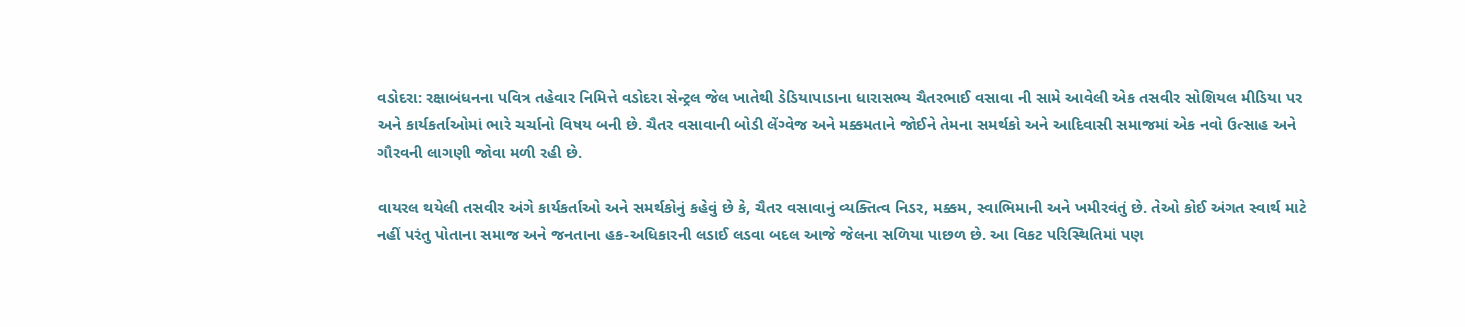વડોદરા: રક્ષાબંધનના પવિત્ર તહેવાર નિમિત્તે વડોદરા સેન્ટ્રલ જેલ ખાતેથી ડેડિયાપાડાના ધારાસભ્ય ચૈતરભાઈ વસાવા ની સામે આવેલી એક તસવીર સોશિયલ મીડિયા પર અને કાર્યકર્તાઓમાં ભારે ચર્ચાનો વિષય બની છે. ચૈતર વસાવાની બોડી લેંગ્વેજ અને મક્કમતાને જોઈને તેમના સમર્થકો અને આદિવાસી સમાજમાં એક નવો ઉત્સાહ અને ગૌરવની લાગણી જોવા મળી રહી છે.

વાયરલ થયેલી તસવીર અંગે કાર્યકર્તાઓ અને સમર્થકોનું કહેવું છે કે, ચૈતર વસાવાનું વ્યક્તિત્વ નિડર, મક્કમ, સ્વાભિમાની અને ખમીરવંતું છે. તેઓ કોઈ અંગત સ્વાર્થ માટે નહીં પરંતુ પોતાના સમાજ અને જનતાના હક-અધિકારની લડાઈ લડવા બદલ આજે જેલના સળિયા પાછળ છે. આ વિકટ પરિસ્થિતિમાં પણ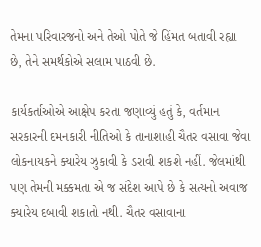તેમના પરિવારજનો અને તેઓ પોતે જે હિંમત બતાવી રહ્યા છે, તેને સમર્થકોએ સલામ પાઠવી છે.

કાર્યકર્તાઓએ આક્ષેપ કરતા જણાવ્યું હતું કે, વર્તમાન સરકારની દમનકારી નીતિઓ કે તાનાશાહી ચૈતર વસાવા જેવા લોકનાયકને ક્યારેય ઝુકાવી કે ડરાવી શકશે નહીં. જેલમાંથી પણ તેમની મક્કમતા એ જ સંદેશ આપે છે કે સત્યનો અવાજ ક્યારેય દબાવી શકાતો નથી. ચૈતર વસાવાના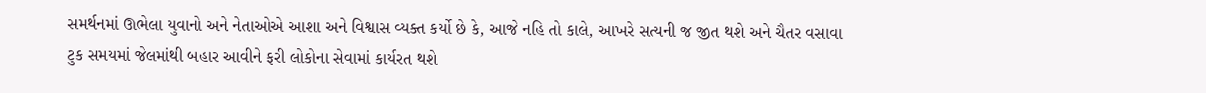સમર્થનમાં ઊભેલા યુવાનો અને નેતાઓએ આશા અને વિશ્વાસ વ્યક્ત કર્યો છે કે, આજે નહિ તો કાલે, આખરે સત્યની જ જીત થશે અને ચૈતર વસાવા ટુક સમયમાં જેલમાંથી બહાર આવીને ફરી લોકોના સેવામાં કાર્યરત થશે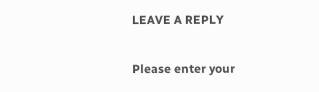LEAVE A REPLY

Please enter your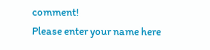comment!
Please enter your name here